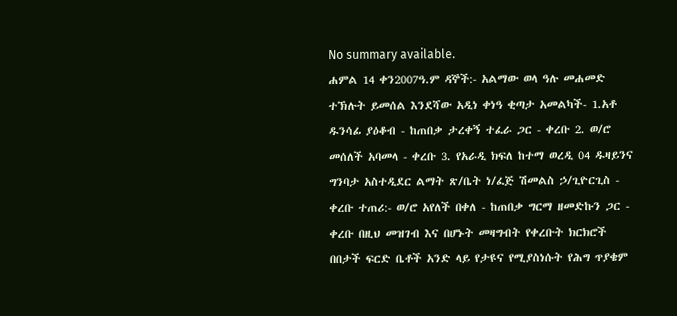No summary available.
ሐምል 14 ቀን2007ዓ.ም ዳኞች:- አልማው ወላ ዓሉ መሐመድ ተኽሉት ይመሰል እንደሻው አዲነ ቀነዓ ቂጣታ አመልካች- 1.አቶ ዱንሳፊ ያዕቆብ - ከጠበቃ ታረቀኝ ተፈራ ጋር - ቀረቡ 2. ወ/ሮ መሰለች አባመላ - ቀረቡ 3. የአራዲ ክፍለ ከተማ ወረዲ 04 ዱዛይንና ግንባታ አስተዲደር ልማት ጽ/ቤት ነ/ፈጅ ሽመልስ ኃ/ጊዮርጊስ - ቀረቡ ተጠሪ:- ወ/ሮ አየለች በቀለ - ከጠበቃ ግርማ ዘመድኩን ጋር - ቀረቡ በዚህ መዝገብ እና በሆኑት መዛግብት የቀረቡት ክርክሮች በበታች ፍርድ ቤቶች አንድ ላይ የታዩና የሚያስነሱት የሕግ ጥያቄም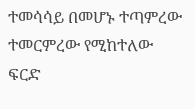ተመሳሳይ በመሆኑ ተጣምረው ተመርምረው የሚከተለው ፍርድ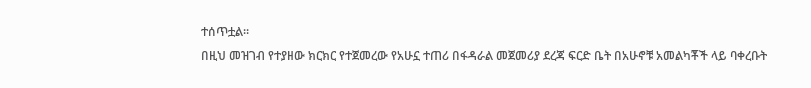ተሰጥቷል።
በዚህ መዝገብ የተያዘው ክርክር የተጀመረው የአሁኗ ተጠሪ በፋዳራል መጀመሪያ ደረጃ ፍርድ ቤት በአሁኖቹ አመልካቾች ላይ ባቀረቡት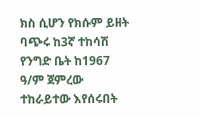ክስ ሲሆን የክሱም ይዘት ባጭሩ ከ3ኛ ተከሳሽ የንግድ ቤት ከ1967 ዓ/ም ጀምረው ተከራይተው እየሰሩበት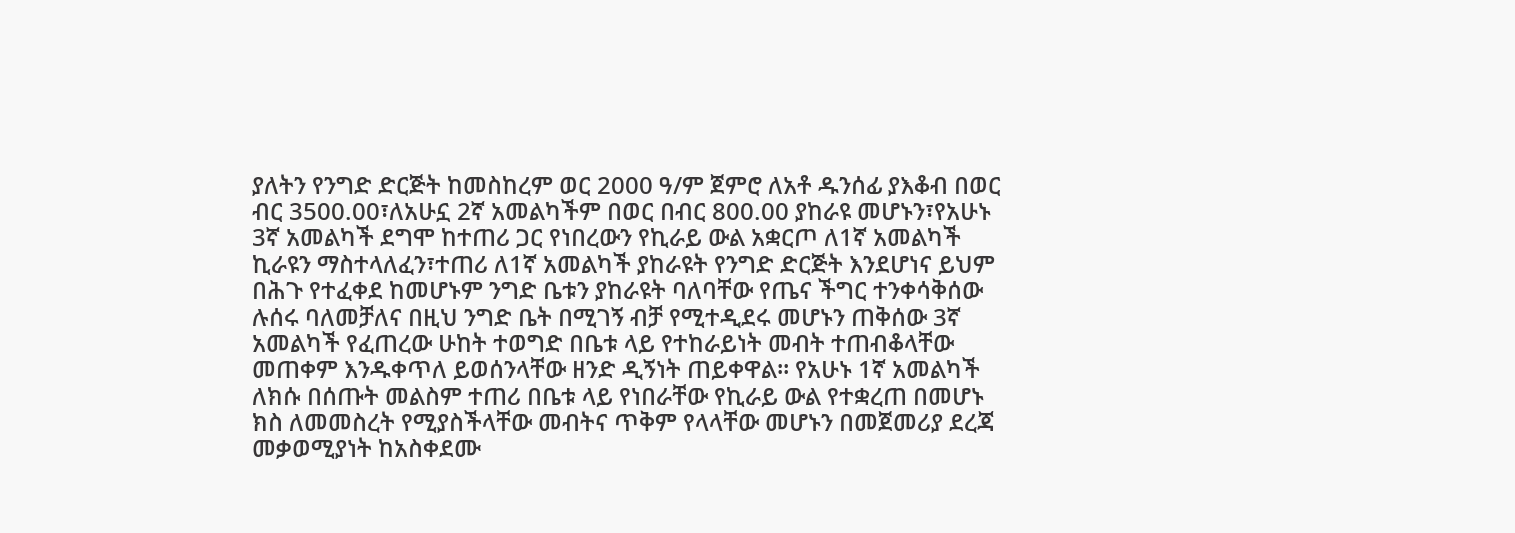ያለትን የንግድ ድርጅት ከመስከረም ወር 2000 ዓ/ም ጀምሮ ለአቶ ዱንሰፊ ያእቆብ በወር ብር 3500.00፣ለአሁኗ 2ኛ አመልካችም በወር በብር 800.00 ያከራዩ መሆኑን፣የአሁኑ 3ኛ አመልካች ደግሞ ከተጠሪ ጋር የነበረውን የኪራይ ውል አቋርጦ ለ1ኛ አመልካች ኪራዩን ማስተላለፈን፣ተጠሪ ለ1ኛ አመልካች ያከራዩት የንግድ ድርጅት እንደሆነና ይህም በሕጉ የተፈቀደ ከመሆኑም ንግድ ቤቱን ያከራዩት ባለባቸው የጤና ችግር ተንቀሳቅሰው ሉሰሩ ባለመቻለና በዚህ ንግድ ቤት በሚገኝ ብቻ የሚተዲደሩ መሆኑን ጠቅሰው 3ኛ አመልካች የፈጠረው ሁከት ተወግድ በቤቱ ላይ የተከራይነት መብት ተጠብቆላቸው መጠቀም እንዱቀጥለ ይወሰንላቸው ዘንድ ዲኝነት ጠይቀዋል። የአሁኑ 1ኛ አመልካች ለክሱ በሰጡት መልስም ተጠሪ በቤቱ ላይ የነበራቸው የኪራይ ውል የተቋረጠ በመሆኑ ክስ ለመመስረት የሚያስችላቸው መብትና ጥቅም የላላቸው መሆኑን በመጀመሪያ ደረጃ መቃወሚያነት ከአስቀደሙ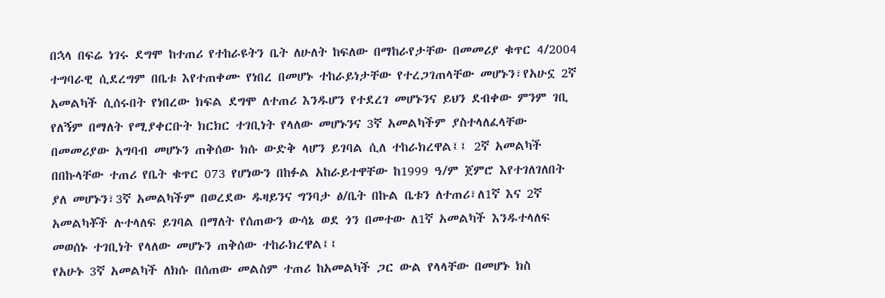በኋላ በፍሬ ነገሩ ደግሞ ከተጠሪ የተከራዩትን ቤት ለሁለት ከፍለው በማከራየታቸው በመመሪያ ቁጥር 4/2004 ተግባራዊ ሲደረግም በቤቱ እየተጠቀሙ የነበረ በመሆኑ ተከራይነታቸው የተረጋገጠላቸው መሆኑን፣የአሁኗ 2ኛ አመልካች ሲሰሩበት የነበረው ክፍል ደግሞ ለተጠሪ እንዱሆን የተደረገ መሆኑንና ይህን ደብቀው ምንም ገቢ የለኝም በማለት የሚያቀርቡት ክርክር ተገቢነት የላለው መሆኑንና 3ኛ አመልካችም ያስተላለፈላቸው በመመሪያው አግባብ መሆኑን ጠቅሰው ክሱ ውድቅ ላሆን ይገባል ሲለ ተከራክረዋል፤፤ 2ኛ አመልካች በበኩላቸው ተጠሪ የቤት ቁጥር 073 የሆነውን በከፉል አከራይተዋቸው ከ1999 ዓ/ም ጀምሮ እየተገለገለበት ያለ መሆኑን፣3ኛ አመልካችም በወረደው ዱዛይንና ግንባታ ፅ/ቤት በኩል ቤቱን ለተጠሪ፣ለ1ኛ እና 2ኛ አመልካቾች ሉተላለፍ ይገባል በማለት የሰጠውን ውሳኔ ወደ ጎን በመተው ለ1ኛ አመልካች እንዱተላለፍ መወሰኑ ተገቢነት የላለው መሆኑን ጠቅሰው ተከራክረዋል፤፤
የአሁኑ 3ኛ አመልካች ለክሱ በሰጠው መልስም ተጠሪ ከአመልካች ጋር ውል የላላቸው በመሆኑ ክስ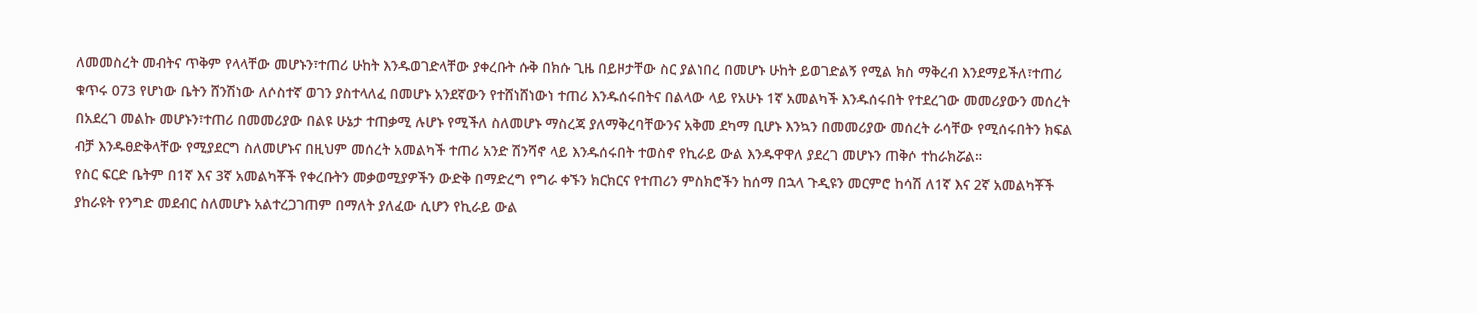ለመመስረት መብትና ጥቅም የላላቸው መሆኑን፣ተጠሪ ሁከት እንዱወገድላቸው ያቀረቡት ሱቅ በክሱ ጊዜ በይዞታቸው ስር ያልነበረ በመሆኑ ሁከት ይወገድልኝ የሚል ክስ ማቅረብ እንደማይችለ፣ተጠሪ ቁጥሩ 073 የሆነው ቤትን ሸንሽነው ለሶስተኛ ወገን ያስተላለፈ በመሆኑ አንደኛውን የተሸነሸነውነ ተጠሪ እንዱሰሩበትና በልላው ላይ የአሁኑ 1ኛ አመልካች እንዱሰሩበት የተደረገው መመሪያውን መሰረት በአደረገ መልኩ መሆኑን፣ተጠሪ በመመሪያው በልዩ ሁኔታ ተጠቃሚ ሉሆኑ የሚችለ ስለመሆኑ ማስረጃ ያለማቅረባቸውንና አቅመ ደካማ ቢሆኑ እንኳን በመመሪያው መሰረት ራሳቸው የሚሰሩበትን ክፍል ብቻ እንዱፀድቅላቸው የሚያደርግ ስለመሆኑና በዚህም መሰረት አመልካች ተጠሪ አንድ ሽንሻኖ ላይ እንዱሰሩበት ተወስኖ የኪራይ ውል እንዱዋዋለ ያደረገ መሆኑን ጠቅሶ ተከራክሯል።
የስር ፍርድ ቤትም በ1ኛ እና 3ኛ አመልካቾች የቀረቡትን መቃወሚያዎችን ውድቅ በማድረግ የግራ ቀኙን ክርክርና የተጠሪን ምስክሮችን ከሰማ በኋላ ጉዲዩን መርምሮ ከሳሽ ለ1ኛ እና 2ኛ አመልካቾች ያከራዩት የንግድ መደብር ስለመሆኑ አልተረጋገጠም በማለት ያለፈው ሲሆን የኪራይ ውል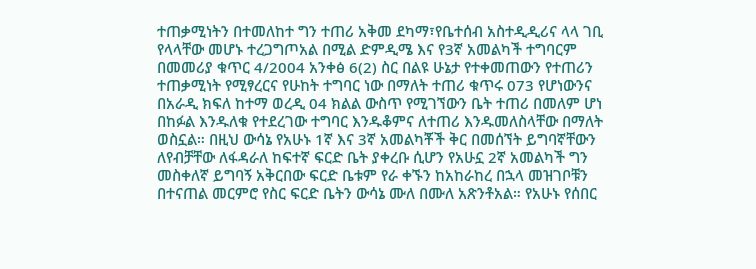ተጠቃሚነትን በተመለከተ ግን ተጠሪ አቅመ ደካማ፣የቤተሰብ አስተዲዲሪና ላላ ገቢ የላላቸው መሆኑ ተረጋግጦአል በሚል ድምዲሜ እና የ3ኛ አመልካች ተግባርም በመመሪያ ቁጥር 4/2004 አንቀፅ 6(2) ስር በልዩ ሁኔታ የተቀመጠውን የተጠሪን ተጠቃሚነት የሚፃረርና የሁከት ተግባር ነው በማለት ተጠሪ ቁጥሩ 073 የሆነውንና በአራዲ ክፍለ ከተማ ወረዲ 04 ክልል ውስጥ የሚገኘውን ቤት ተጠሪ በመለም ሆነ በከፉል እንዱለቁ የተደረገው ተግባር እንዱቆምና ለተጠሪ እንዱመለስላቸው በማለት ወስኗል። በዚህ ውሳኔ የአሁኑ 1ኛ እና 3ኛ አመልካቾች ቅር በመሰኘት ይግባኛቸውን ለየብቻቸው ለፋዳራለ ከፍተኛ ፍርድ ቤት ያቀረቡ ሲሆን የአሁኗ 2ኛ አመልካች ግን መስቀለኛ ይግባኝ አቅርበው ፍርድ ቤቱም የራ ቀኙን ከአከራከረ በኋላ መዝገቦቹን በተናጠል መርምሮ የስር ፍርድ ቤትን ውሳኔ ሙለ በሙለ አጽንቶአል። የአሁኑ የሰበር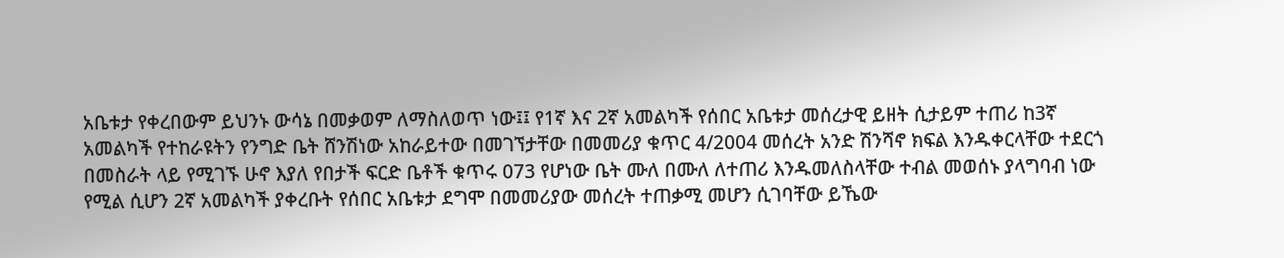አቤቱታ የቀረበውም ይህንኑ ውሳኔ በመቃወም ለማስለወጥ ነው፤፤ የ1ኛ እና 2ኛ አመልካች የሰበር አቤቱታ መሰረታዊ ይዘት ሲታይም ተጠሪ ከ3ኛ አመልካች የተከራዩትን የንግድ ቤት ሸንሽነው አከራይተው በመገኘታቸው በመመሪያ ቁጥር 4/2004 መሰረት አንድ ሽንሻኖ ክፍል እንዱቀርላቸው ተደርጎ በመስራት ላይ የሚገኙ ሁኖ እያለ የበታች ፍርድ ቤቶች ቁጥሩ 073 የሆነው ቤት ሙለ በሙለ ለተጠሪ እንዱመለስላቸው ተብል መወሰኑ ያላግባብ ነው የሚል ሲሆን 2ኛ አመልካች ያቀረቡት የሰበር አቤቱታ ደግሞ በመመሪያው መሰረት ተጠቃሚ መሆን ሲገባቸው ይኼው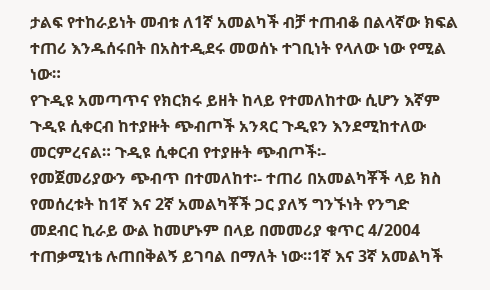ታልፍ የተከራይነት መብቱ ለ1ኛ አመልካች ብቻ ተጠብቆ በልላኛው ክፍል ተጠሪ እንዱሰሩበት በአስተዲደሩ መወሰኑ ተገቢነት የላለው ነው የሚል ነው።
የጉዲዩ አመጣጥና የክርክሩ ይዘት ከላይ የተመለከተው ሲሆን እኛም ጉዲዩ ሲቀርብ ከተያዙት ጭብጦች አንጻር ጉዲዩን እንደሚከተለው መርምረናል። ጉዲዩ ሲቀርብ የተያዙት ጭብጦች፡-
የመጀመሪያውን ጭብጥ በተመለከተ፡- ተጠሪ በአመልካቾች ላይ ክስ የመሰረቱት ከ1ኛ እና 2ኛ አመልካቾች ጋር ያለኝ ግንኙነት የንግድ መደብር ኪራይ ውል ከመሆኑም በላይ በመመሪያ ቁጥር 4/2004 ተጠቃሚነቴ ሉጠበቅልኝ ይገባል በማለት ነው።1ኛ እና 3ኛ አመልካች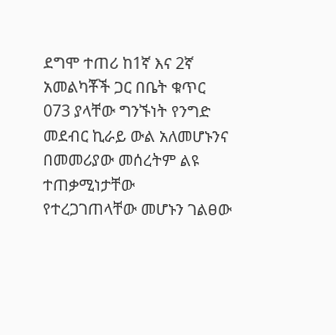ደግሞ ተጠሪ ከ1ኛ እና 2ኛ አመልካቾች ጋር በቤት ቁጥር 073 ያላቸው ግንኙነት የንግድ መደብር ኪራይ ውል አለመሆኑንና በመመሪያው መሰረትም ልዩ ተጠቃሚነታቸው የተረጋገጠላቸው መሆኑን ገልፀው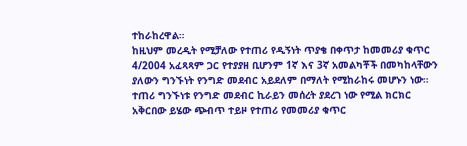ተከራከረዋል።
ከዚህም መረዲት የሚቻለው የተጠሪ የዲኝነት ጥያቄ በቀጥታ ከመመሪያ ቁጥር 4/2004 አፈጻጻም ጋር የተያያዘ ቢሆንም 1ኛ እና 3ኛ አመልካቾች በመካከላቸውን ያለውን ግንኙነት የንግድ መደብር አይደለም በማለት የሚከራከሩ መሆኑን ነው። ተጠሪ ግንኙነቱ የንግድ መደብር ኪራይን መሰረት ያደረገ ነው የሚል ክርክር አቅርበው ይሄው ጭብጥ ተይዞ የተጠሪ የመመሪያ ቁጥር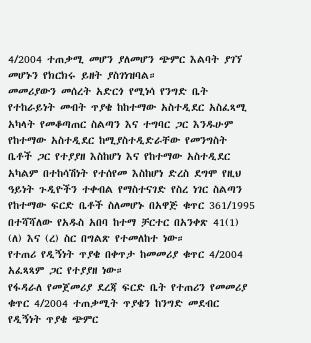4/2004 ተጠቃሚ መሆን ያለመሆን ጭምር እልባት ያገኘ መሆኑን የክርክሩ ይዘት ያስገነዝባል።
መመሪያውን መሰረት አድርጎ የሚነሳ የንግድ ቤት የተከራይነት መብት ጥያቄ ከከተማው አስተዲደር አስፈጻሚ አካላት የመቆጣጠር ስልጣን እና ተግባር ጋር እንዱሁም የከተማው አስተዲደር ከሚያስተዲድራቸው የመንግስት ቤቶች ጋር የተያያዘ እስከሆነ እና የከተማው አስተዲደር አካልም በተከሳሽነት የተሰየመ እስከሆነ ድረስ ደግሞ የዚህ ዓይነት ጉዲዮችን ተቀብል የማስተናገድ የስረ ነገር ስልጣን የከተማው ፍርድ ቤቶች ስለመሆኑ በአዋጅ ቁጥር 361/1995 በተሻሻለው የአዱስ አበባ ከተማ ቻርተር በአንቀጽ 41(1) (ለ) እና (ረ) ስር በግልጽ የተመለከተ ነው።
የተጠሪ የዲኝነት ጥያቄ በቀጥታ ከመመሪያ ቁጥር 4/2004 አፈጻጻም ጋር የተያያዘ ነው።
የፋዳራለ የመጀመሪያ ደረጃ ፍርድ ቤት የተጠሪን የመመሪያ ቁጥር 4/2004 ተጠቃሚት ጥያቄን ከንግድ መደብር የዲኝነት ጥያቄ ጭምር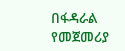በፋዳራል የመጀመሪያ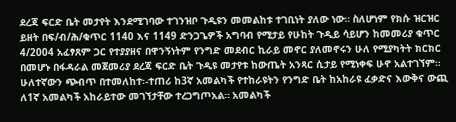ደረጃ ፍርድ ቤት መታየት እንደሚገባው ተገንዝቦ ጉዲዩን መመልከቱ ተገቢነት ያለው ነው። ስለሆነም የክሱ ዝርዝር ይዘት በፍ/ብ/ሕ/ቁጥር 1140 እና 1149 ድንጋጌዎች አግባብ የሚታይ የሁከት ጉዲይ ሳይሆን ከመመሪያ ቁጥር 4/2004 አፈፃጸም ጋር የተያያዘና በዋንኝነትም የንግድ መደብር ኪራይ መኖር ያለመኖሩን ሁለ የሚያካትት ክርክር በመሆኑ በፋዳራል መጀመሪያ ደረጃ ፍርድ ቤት ጉዲዩ መታየቱ ከውጤት አንጻር ሲታይ የሚነቀፍ ሁኖ አልተገኘም።
ሁለተኛውን ጭብጥ በተመለከተ፡-ተጠሪ ከ3ኛ አመልካች የተከራዩትን የንግድ ቤት ከአከራዩ ፈቃድና እውቅና ውጪ ለ1ኛ አመልካች አከራይተው መገኘታቸው ተረጋግጦአል። አመልካች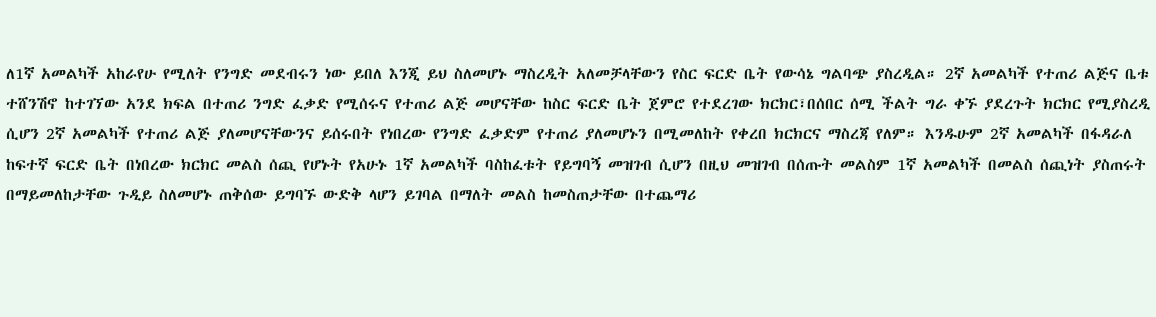ለ1ኛ አመልካች አከራየሁ የሚለት የንግድ መደብሩን ነው ይበለ እንጂ ይህ ስለመሆኑ ማስረዲት አለመቻላቸውን የስር ፍርድ ቤት የውሳኔ ግልባጭ ያስረዲል። 2ኛ አመልካች የተጠሪ ልጅና ቤቱ ተሸንሽኖ ከተገኘው አንደ ክፍል በተጠሪ ንግድ ፈቃድ የሚሰሩና የተጠሪ ልጅ መሆናቸው ከስር ፍርድ ቤት ጀምሮ የተደረገው ክርክር፣በሰበር ሰሚ ችልት ግራ ቀኙ ያደረጉት ክርክር የሚያስረዲ ሲሆን 2ኛ አመልካች የተጠሪ ልጅ ያለመሆናቸውንና ይሰሩበት የነበረው የንግድ ፈቃድም የተጠሪ ያለመሆኑን በሚመለከት የቀረበ ክርክርና ማስረጃ የለም። እንዱሁም 2ኛ አመልካች በፋዳራለ ከፍተኛ ፍርድ ቤት በነበረው ክርክር መልስ ሰጪ የሆኑት የአሁኑ 1ኛ አመልካች ባስከፈቱት የይግባኝ መዝገብ ሲሆን በዚህ መዝገብ በሰጡት መልስም 1ኛ አመልካች በመልስ ሰጪነት ያስጠሩት በማይመለከታቸው ጉዲይ ስለመሆኑ ጠቅሰው ይግባኙ ውድቅ ላሆን ይገባል በማለት መልስ ከመስጠታቸው በተጨማሪ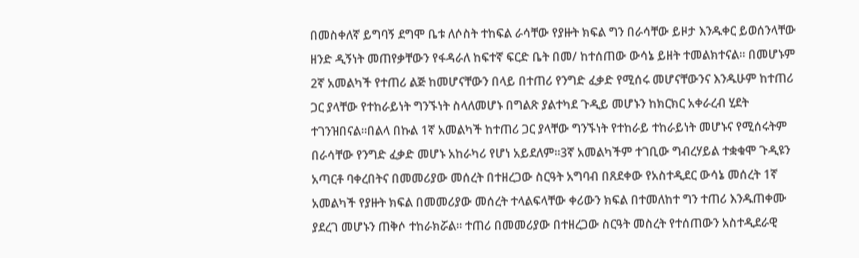በመስቀለኛ ይግባኝ ደግሞ ቤቱ ለሶስት ተከፍል ራሳቸው የያዙት ክፍል ግን በራሳቸው ይዞታ እንዱቀር ይወሰንላቸው ዘንድ ዲኝነት መጠየቃቸውን የፋዳራለ ከፍተኛ ፍርድ ቤት በመ/ ከተሰጠው ውሳኔ ይዘት ተመልክተናል። በመሆኑም 2ኛ አመልካች የተጠሪ ልጅ ከመሆናቸውን በላይ በተጠሪ የንግድ ፈቃድ የሚሰሩ መሆናቸውንና እንዱሁም ከተጠሪ ጋር ያላቸው የተከራይነት ግንኙነት ስላለመሆኑ በግልጽ ያልተካደ ጉዲይ መሆኑን ከክርክር አቀራረብ ሂደት ተገንዝበናል።በልላ በኩል 1ኛ አመልካች ከተጠሪ ጋር ያላቸው ግንኙነት የተከራይ ተከራይነት መሆኑና የሚሰሩትም በራሳቸው የንግድ ፈቃድ መሆኑ አከራካሪ የሆነ አይደለም።3ኛ አመልካችም ተገቢው ግብረሃይል ተቋቁሞ ጉዲዩን አጣርቶ ባቀረበትና በመመሪያው መሰረት በተዘረጋው ስርዓት አግባብ በጸደቀው የአስተዲደር ውሳኔ መሰረት 1ኛ አመልካች የያዙት ክፍል በመመሪያው መሰረት ተላልፍላቸው ቀሪውን ክፍል በተመለከተ ግን ተጠሪ እንዱጠቀሙ ያደረገ መሆኑን ጠቅሶ ተከራክሯል። ተጠሪ በመመሪያው በተዘረጋው ስርዓት መስረት የተሰጠውን አስተዲደራዊ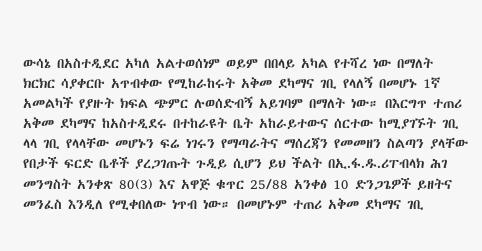ውሳኔ በአስተዲደር አካለ አልተወሰነም ወይም በበላይ አካል የተሻረ ነው በማለት ክርክር ሳያቀርቡ አጥብቀው የሚከራከሩት አቅመ ደካማና ገቢ የላለኝ በመሆኑ 1ኛ አመልካች የያዙት ክፍል ጭምር ሉወሰድብኝ አይገባም በማለት ነው። በእርግጥ ተጠሪ አቅመ ደካማና ከአስተዲደሩ በተከራዩት ቤት አከራይተውና ሰርተው ከሚያገኙት ገቢ ላላ ገቢ የላላቸው መሆኑን ፍሬ ነገሩን የማጣራትና ማሰረጃን የመመዘን ስልጣን ያላቸው የበታች ፍርድ ቤቶች ያረጋገጡት ጉዲይ ሲሆን ይህ ችልት በኢ.ፋ.ዱ.ሪፐብላክ ሕገ መንግስት አንቀጽ 80(3) እና አዋጅ ቁጥር 25/88 አንቀፅ 10 ድንጋጌዎች ይዘትና መንፈስ እንዲለ የሚቀበለው ነጥብ ነው። በመሆኑም ተጠሪ አቅመ ደካማና ገቢ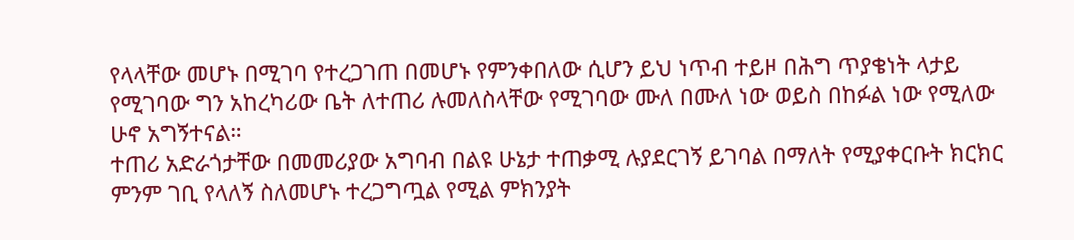የላላቸው መሆኑ በሚገባ የተረጋገጠ በመሆኑ የምንቀበለው ሲሆን ይህ ነጥብ ተይዞ በሕግ ጥያቄነት ላታይ የሚገባው ግን አከረካሪው ቤት ለተጠሪ ሉመለስላቸው የሚገባው ሙለ በሙለ ነው ወይስ በከፉል ነው የሚለው ሁኖ አግኝተናል።
ተጠሪ አድራጎታቸው በመመሪያው አግባብ በልዩ ሁኔታ ተጠቃሚ ሉያደርገኝ ይገባል በማለት የሚያቀርቡት ክርክር ምንም ገቢ የላለኝ ስለመሆኑ ተረጋግጧል የሚል ምክንያት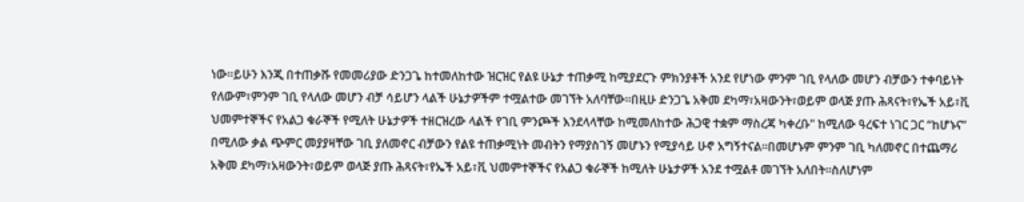ነው።ይሁን እንጂ በተጠቃሹ የመመሪያው ድንጋጌ ከተመለከተው ዝርዝር የልዩ ሁኔታ ተጠቃሚ ከሚያደርጉ ምክንያቶች አንደ የሆነው ምንም ገቢ የላለው መሆን ብቻውን ተቀባይነት የለውም፣ምንም ገቢ የላለው መሆን ብቻ ሳይሆን ላልች ሁኔታዎችም ተሟልተው መገኘት አለባቸው።በዚሁ ድንጋጌ አቅመ ደካማ፣አዛውንት፣ወይም ወላጅ ያጡ ሕጻናት፣የኤች አይ፣ቪ ህመምተኞችና የአልጋ ቁራኞች የሚለት ሁኔታዎች ተዘርዝረው ላልች የገቢ ምንጮች እንደላላቸው ከሚመለከተው ሕጋዊ ተቋም ማስረጃ ካቀረቡ" ከሚለው ዓረፍተ ነገር ጋር “ከሆኑና” በሚለው ቃል ጭምር መያያዛቸው ገቢ ያለመኖር ብቻውን የልዩ ተጠቃሚነት መብትን የማያስገኝ መሆኑን የሚያሳይ ሁኖ አግኝተናል።በመሆኑም ምንም ገቢ ካለመኖር በተጨማሪ አቅመ ደካማ፣አዛውንት፣ወይም ወላጅ ያጡ ሕጻናት፣የኤች አይ፣ቪ ህመምተኞችና የአልጋ ቁራኞች ከሚለት ሁኔታዎች አንደ ተሟልቶ መገኘት አለበት።ስለሆነም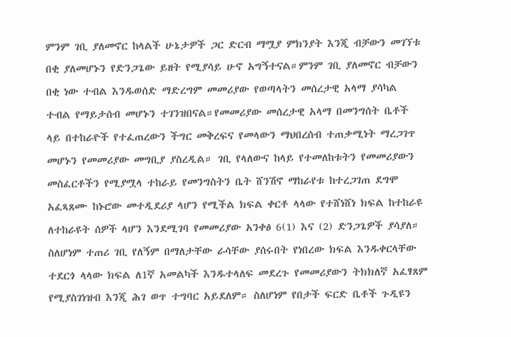ምንም ገቢ ያለመኖር ከላልች ሁኔታዎች ጋር ድርብ ማሟያ ምክንያት እንጂ ብቻውን መገኘቱ በቂ ያለመሆኑን የድንጋጌው ይዘት የሚያሳይ ሁኖ አግኝተናል።ምንም ገቢ ያለመኖር ብቻውን በቂ ነው ተብል እንዱወሰድ ማድረግም መመሪያው የወጣላትን መሰረታዊ አላማ ያሳካል ተብል የማይታሰብ መሆኑን ተገንዝበናል።የመመሪያው መሰረታዊ አላማ በመንግሰት ቤቶች ላይ በተከራዮች የተፈጠረውን ችግር መቅረፍና የመላውን ማህበረሰብ ተጠቃሚነት ማረጋገጥ መሆኑን የመመሪያው መግቢያ ያስረዲል። ገቢ የላለውና ከላይ የተመለከቱትን የመመሪያውን መስፈርቶችን የሚያሟላ ተከራይ የመንግስትን ቤት ሸንሽኖ ማከራየቱ ከተረጋገጠ ደግሞ አፈጻጸሙ ከኑሮው መተዲደሪያ ላሆን የሚችል ክፍል ቀርቶ ላላው የተሸነሸነ ክፍል ከተከራዩ ለተከራዩት ሰዎች ላሆን እንደሚገባ የመመሪያው አንቀፅ 6(1) እና (2) ድንጋጌዎች ያሳያለ። ስለሆነም ተጠሪ ገቢ የለኝም በማለታቸው ራሳቸው ያሰሩበት የነበረው ክፍል እንዱቀርላቸው ተደርጎ ላላው ክፍል ለ1ኛ አመልካች እንዱተላለፍ መደረጉ የመመሪያውን ትክክለኛ አፈፃጸም የሚያስገነዝብ እንጂ ሕገ ወጥ ተግባር አይደለም። ስለሆነም የበታች ፍርድ ቤቶች ጉዲዩን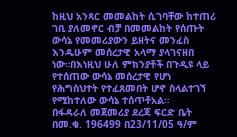ከዚህ አንጻር መመልከት ሲገባቸው ከተጠሪ ገቢ ያለመኖር ብቻ በመመልከት የሰጡት ውሳኔ የመመሪያውን ይዘትና መንፈስ እንዱሁም መሰረታዊ አላማ ያላገናዘበ ነው።በእነዚህ ሁለ ምክንያቶች በጉዲዩ ላይ የተሰጠው ውሳኔ መሰረታዊ የሆነ የሕግስህተት የተፈጸመበት ሆኖ ስላልተገኘ የሚከተለው ውሳኔ ተሰጥቶአል።
በፋዳራለ መጀመሪያ ደረጃ ፍርድ ቤት በመ.ቁ. 196499 በ23/11/05 ዓ/ም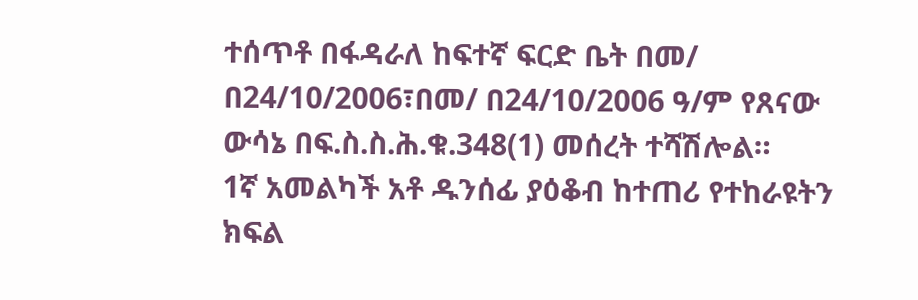ተሰጥቶ በፋዳራለ ከፍተኛ ፍርድ ቤት በመ/ በ24/10/2006፣በመ/ በ24/10/2006 ዓ/ም የጸናው ውሳኔ በፍ.ስ.ስ.ሕ.ቁ.348(1) መሰረት ተሻሽሎል።
1ኛ አመልካች አቶ ዱንሰፊ ያዕቆብ ከተጠሪ የተከራዩትን ክፍል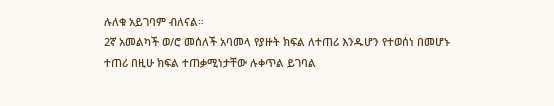ሉለቁ አይገባም ብለናል።
2ኛ አመልካች ወ/ሮ መሰለች አባመላ የያዙት ክፍል ለተጠሪ እንዱሆን የተወሰነ በመሆኑ ተጠሪ በዚሁ ክፍል ተጠቃሚነታቸው ሉቀጥል ይገባል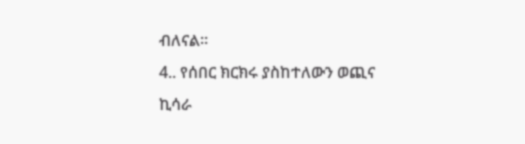ብለናል።
4.. የሰበር ክርክሩ ያስከተለውን ወጪና ኪሳራ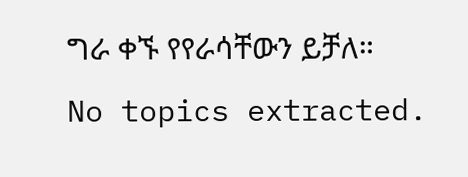ግራ ቀኙ የየራሳቸውን ይቻለ።
No topics extracted.